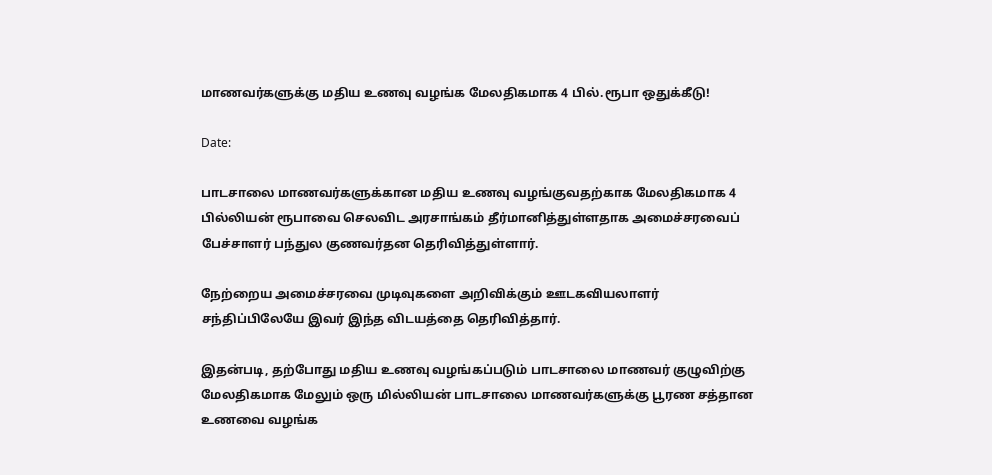மாணவர்களுக்கு மதிய உணவு வழங்க மேலதிகமாக 4 பில்.ரூபா ஒதுக்கீடு!

Date:

பாடசாலை மாணவர்களுக்கான மதிய உணவு வழங்குவதற்காக மேலதிகமாக 4 பில்லியன் ரூபாவை செலவிட அரசாங்கம் தீர்மானித்துள்ளதாக அமைச்சரவைப் பேச்சாளர் பந்துல குணவர்தன தெரிவித்துள்ளார்.

நேற்றைய அமைச்சரவை முடிவுகளை அறிவிக்கும் ஊடகவியலாளர் சந்திப்பிலேயே இவர் இந்த விடயத்தை தெரிவித்தார்.

இதன்படி, தற்போது மதிய உணவு வழங்கப்படும் பாடசாலை மாணவர் குழுவிற்கு மேலதிகமாக மேலும் ஒரு மில்லியன் பாடசாலை மாணவர்களுக்கு பூரண சத்தான உணவை வழங்க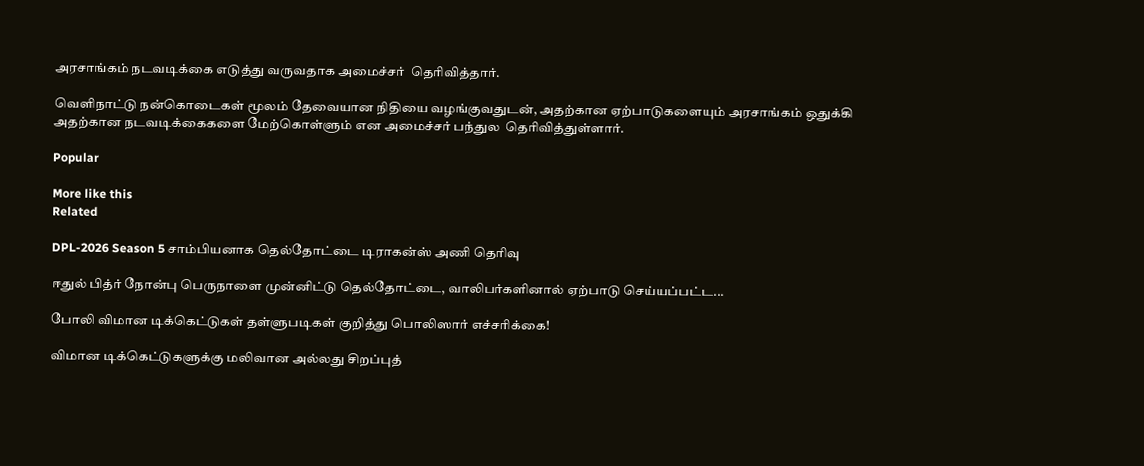அரசாங்கம் நடவடிக்கை எடுத்து வருவதாக அமைச்சர்  தெரிவித்தார்.

வெளிநாட்டு நன்கொடைகள் மூலம் தேவையான நிதியை வழங்குவதுடன், அதற்கான ஏற்பாடுகளையும் அரசாங்கம் ஒதுக்கி அதற்கான நடவடிக்கைகளை மேற்கொள்ளும் என அமைச்சர் பந்துல  தெரிவித்துள்ளார்.

Popular

More like this
Related

DPL-2026 Season 5 சாம்பியனாக தெல்தோட்டை டிராகன்ஸ் அணி தெரிவு

ஈதுல் பித்ர் நோன்பு பெருநாளை முன்னிட்டு தெல்தோட்டை, வாலிபர்களினால் ஏற்பாடு செய்யப்பட்ட...

போலி விமான டிக்கெட்டுகள் தள்ளுபடிகள் குறித்து பொலிஸார் எச்சரிக்கை!

விமான டிக்கெட்டுகளுக்கு மலிவான அல்லது சிறப்புத்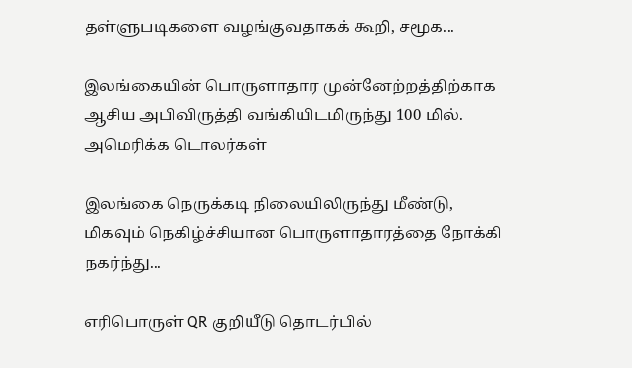தள்ளுபடிகளை வழங்குவதாகக் கூறி, சமூக...

இலங்கையின் பொருளாதார முன்னேற்றத்திற்காக ஆசிய அபிவிருத்தி வங்கியிடமிருந்து 100 மில். அமெரிக்க டொலர்கள்

இலங்கை நெருக்கடி நிலையிலிருந்து மீண்டு, மிகவும் நெகிழ்ச்சியான பொருளாதாரத்தை நோக்கி நகர்ந்து...

எரிபொருள் QR குறியீடு தொடர்பில்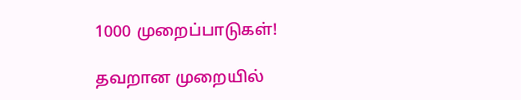1000 முறைப்பாடுகள்!

தவறான முறையில்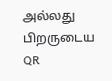அல்லது பிறருடைய QR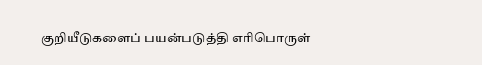குறியீடுகளைப் பயன்படுத்தி எரிபொருள்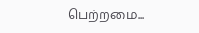பெற்றமை...